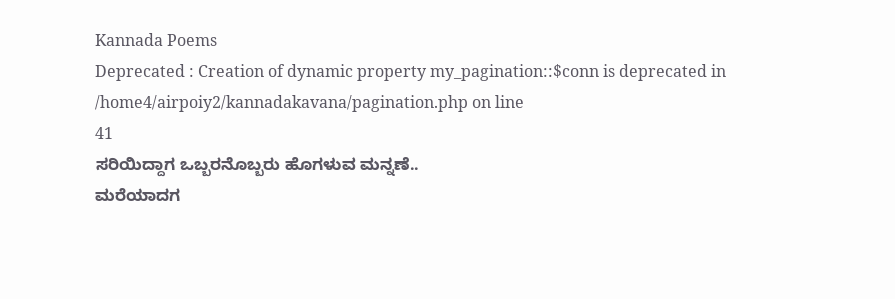Kannada Poems
Deprecated : Creation of dynamic property my_pagination::$conn is deprecated in
/home4/airpoiy2/kannadakavana/pagination.php on line
41
ಸರಿಯಿದ್ದಾಗ ಒಬ್ಬರನೊಬ್ಬರು ಹೊಗಳುವ ಮನ್ನಣೆ..
ಮರೆಯಾದಗ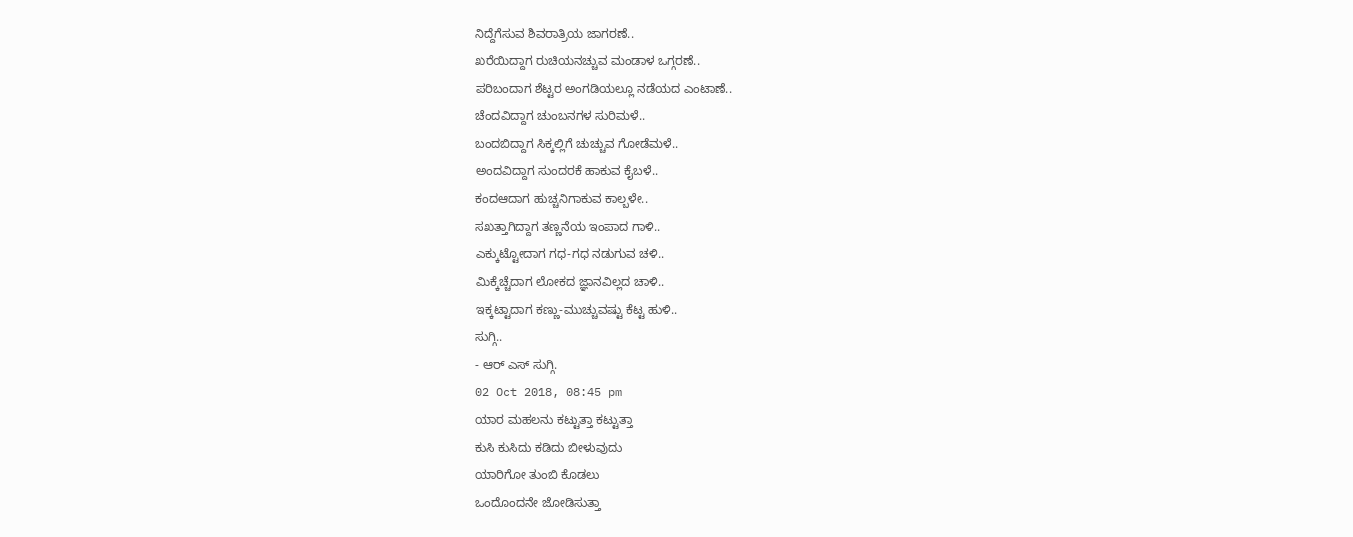ನಿದ್ದೆಗೆಸುವ ಶಿವರಾತ್ರಿಯ ಜಾಗರಣೆ..
ಖರೆಯಿದ್ದಾಗ ರುಚಿಯನಚ್ಚುವ ಮಂಡಾಳ ಒಗ್ಗರಣೆ..
ಪರಿಬಂದಾಗ ಶೆಟ್ಟರ ಅಂಗಡಿಯಲ್ಲೂ ನಡೆಯದ ಎಂಟಾಣೆ..
ಚೆಂದವಿದ್ದಾಗ ಚುಂಬನಗಳ ಸುರಿಮಳೆ..
ಬಂದಬಿದ್ದಾಗ ಸಿಕ್ಕಲ್ಲಿಗೆ ಚುಚ್ಚುವ ಗೋಡೆಮಳೆ..
ಅಂದವಿದ್ದಾಗ ಸುಂದರಕೆ ಹಾಕುವ ಕೈಬಳೆ..
ಕಂದಆದಾಗ ಹುಚ್ಚನಿಗಾಕುವ ಕಾಲ್ಬಳೇ..
ಸಖತ್ತಾಗಿದ್ದಾಗ ತಣ್ಣನೆಯ ಇಂಪಾದ ಗಾಳಿ..
ಎಕ್ಕುಟ್ಟೋದಾಗ ಗಧ-ಗಧ ನಡುಗುವ ಚಳಿ..
ಮಿಕ್ಕೆಚ್ಚೆದಾಗ ಲೋಕದ ಜ್ಞಾನವಿಲ್ಲದ ಚಾಳಿ..
ಇಕ್ಕಟ್ಟಾದಾಗ ಕಣ್ಣು-ಮುಚ್ಚುವಷ್ಟು ಕೆಟ್ಟ ಹುಳಿ..
ಸುಗ್ಗಿ..
- ಆರ್ ಎಸ್ ಸುಗ್ಗಿ.
02 Oct 2018, 08:45 pm
ಯಾರ ಮಹಲನು ಕಟ್ಟುತ್ತಾ ಕಟ್ಟುತ್ತಾ
ಕುಸಿ ಕುಸಿದು ಕಡಿದು ಬೀಳುವುದು
ಯಾರಿಗೋ ತುಂಬಿ ಕೊಡಲು
ಒಂದೊಂದನೇ ಜೋಡಿಸುತ್ತಾ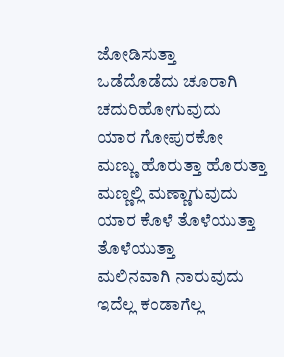ಜೋಡಿಸುತ್ತಾ
ಒಡೆದೊಡೆದು ಚೂರಾಗಿ ಚದುರಿಹೋಗುವುದು
ಯಾರ ಗೋಪುರಕೋ
ಮಣ್ಣು ಹೊರುತ್ತಾ ಹೊರುತ್ತಾ
ಮಣ್ಣಲ್ಲಿ ಮಣ್ಣಾಗುವುದು
ಯಾರ ಕೊಳೆ ತೊಳೆಯುತ್ತಾ ತೊಳೆಯುತ್ತಾ
ಮಲಿನವಾಗಿ ನಾರುವುದು
ಇದೆಲ್ಲ ಕಂಡಾಗೆಲ್ಲ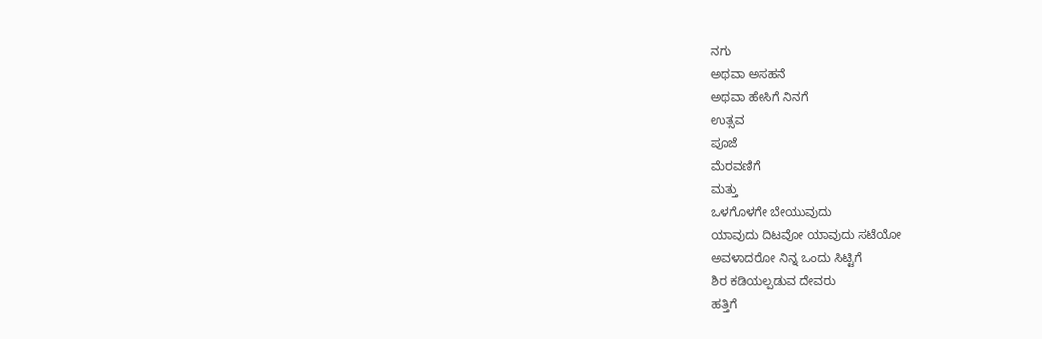ನಗು
ಅಥವಾ ಅಸಹನೆ
ಅಥವಾ ಹೇಸಿಗೆ ನಿನಗೆ
ಉತ್ಸವ
ಪೂಜೆ
ಮೆರವಣಿಗೆ
ಮತ್ತು
ಒಳಗೊಳಗೇ ಬೇಯುವುದು
ಯಾವುದು ದಿಟವೋ ಯಾವುದು ಸಟೆಯೋ
ಅವಳಾದರೋ ನಿನ್ನ ಒಂದು ಸಿಟ್ಟಿಗೆ
ಶಿರ ಕಡಿಯಲ್ಪಡುವ ದೇವರು
ಹತ್ತಿಗೆ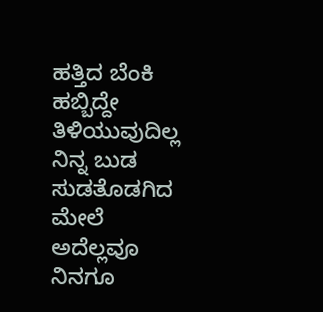ಹತ್ತಿದ ಬೆಂಕಿ
ಹಬ್ಬಿದ್ದೇ ತಿಳಿಯುವುದಿಲ್ಲ
ನಿನ್ನ ಬುಡ ಸುಡತೊಡಗಿದ ಮೇಲೆ
ಅದೆಲ್ಲವೂ ನಿನಗೂ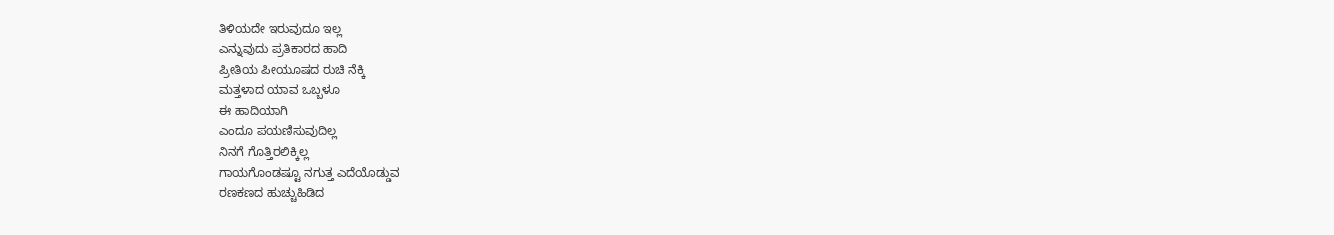ತಿಳಿಯದೇ ಇರುವುದೂ ಇಲ್ಲ
ಎನ್ನುವುದು ಪ್ರತಿಕಾರದ ಹಾದಿ
ಪ್ರೀತಿಯ ಪೀಯೂಷದ ರುಚಿ ನೆಕ್ಕಿ
ಮತ್ತಳಾದ ಯಾವ ಒಬ್ಬಳೂ
ಈ ಹಾದಿಯಾಗಿ
ಎಂದೂ ಪಯಣಿಸುವುದಿಲ್ಲ
ನಿನಗೆ ಗೊತ್ತಿರಲಿಕ್ಕಿಲ್ಲ
ಗಾಯಗೊಂಡಷ್ಟೂ ನಗುತ್ತ ಎದೆಯೊಡ್ಡುವ
ರಣಕಣದ ಹುಚ್ಚುಹಿಡಿದ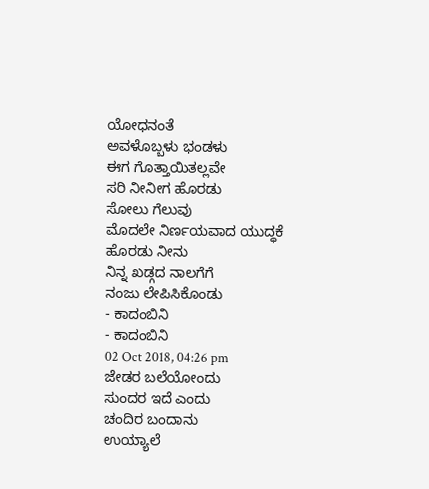ಯೋಧನಂತೆ
ಅವಳೊಬ್ಬಳು ಭಂಡಳು
ಈಗ ಗೊತ್ತಾಯಿತಲ್ಲವೇ
ಸರಿ ನೀನೀಗ ಹೊರಡು
ಸೋಲು ಗೆಲುವು
ಮೊದಲೇ ನಿರ್ಣಯವಾದ ಯುದ್ಧಕೆ
ಹೊರಡು ನೀನು
ನಿನ್ನ ಖಡ್ಗದ ನಾಲಗೆಗೆ
ನಂಜು ಲೇಪಿಸಿಕೊಂಡು
- ಕಾದಂಬಿನಿ
- ಕಾದಂಬಿನಿ
02 Oct 2018, 04:26 pm
ಜೇಡರ ಬಲೆಯೋಂದು
ಸುಂದರ ಇದೆ ಎಂದು
ಚಂದಿರ ಬಂದಾನು
ಉಯ್ಯಾಲೆ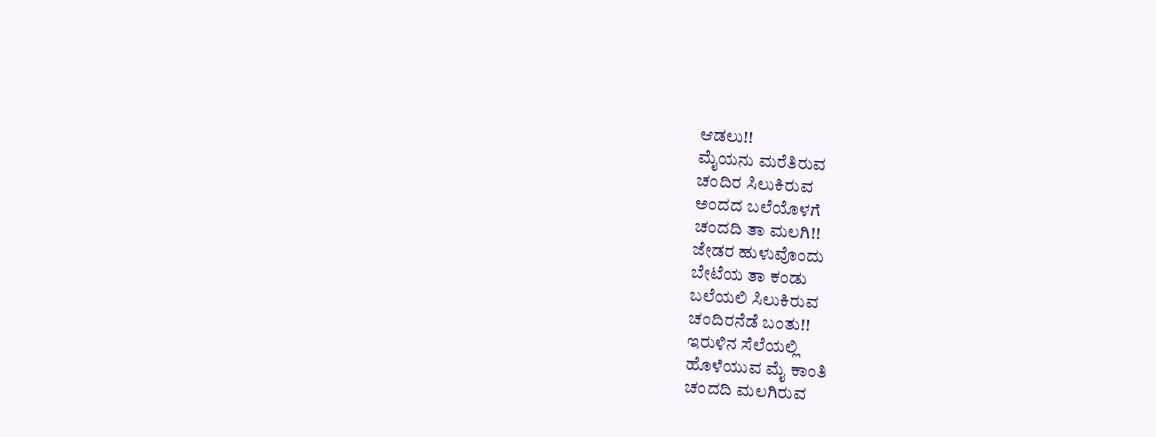ಆಡಲು!!
ಮೈಯನು ಮರೆತಿರುವ
ಚಂದಿರ ಸಿಲುಕಿರುವ
ಅಂದದ ಬಲೆಯೊಳಗೆ
ಚಂದದಿ ತಾ ಮಲಗಿ!!
ಜೇಡರ ಹುಳುವೊಂದು
ಬೇಟೆಯ ತಾ ಕಂಡು
ಬಲೆಯಲಿ ಸಿಲುಕಿರುವ
ಚಂದಿರನೆಡೆ ಬಂತು!!
ಇರುಳಿನ ಸೆಲೆಯಲ್ಲಿ
ಹೊಳೆಯುವ ಮೈ ಕಾಂತಿ
ಚಂದದಿ ಮಲಗಿರುವ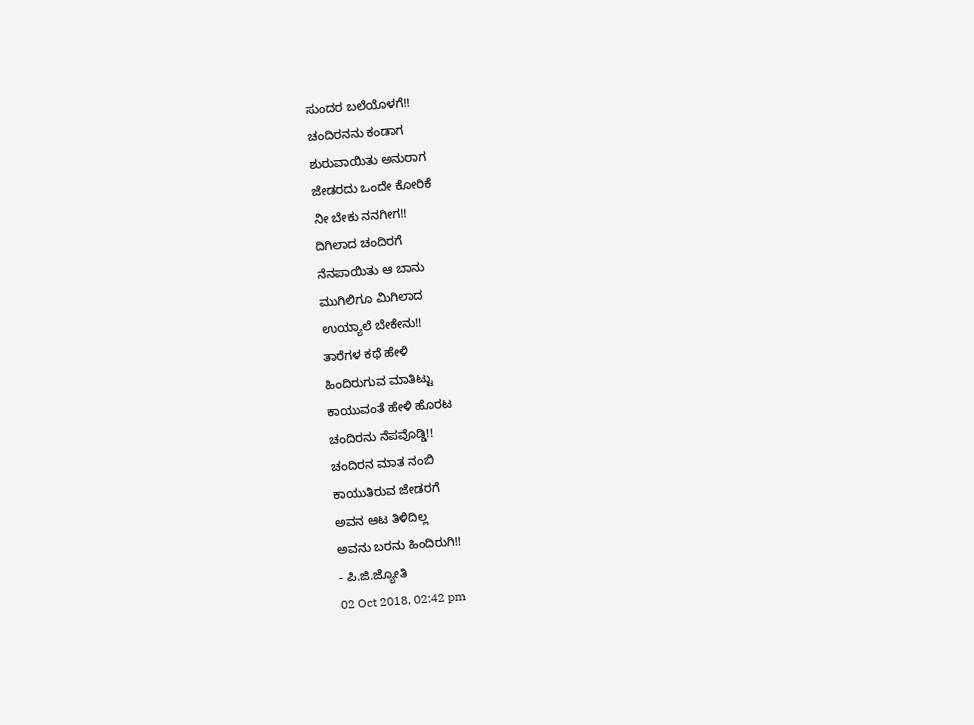ಸುಂದರ ಬಲೆಯೊಳಗೆ!!
ಚಂದಿರನನು ಕಂಡಾಗ
ಶುರುವಾಯಿತು ಅನುರಾಗ
ಜೇಡರದು ಒಂದೇ ಕೋರಿಕೆ
ನೀ ಬೇಕು ನನಗೀಗ!!
ದಿಗಿಲಾದ ಚಂದಿರಗೆ
ನೆನಪಾಯಿತು ಆ ಬಾನು
ಮುಗಿಲಿಗೂ ಮಿಗಿಲಾದ
ಉಯ್ಯಾಲೆ ಬೇಕೇನು!!
ತಾರೆಗಳ ಕಥೆ ಹೇಳಿ
ಹಿಂದಿರುಗುವ ಮಾತಿಟ್ಟು
ಕಾಯುವಂತೆ ಹೇಳಿ ಹೊರಟ
ಚಂದಿರನು ನೆಪವೊಡ್ಡಿ!!
ಚಂದಿರನ ಮಾತ ನಂಬಿ
ಕಾಯುತಿರುವ ಜೇಡರಗೆ
ಅವನ ಆಟ ತಿಳಿದಿಲ್ಲ
ಅವನು ಬರನು ಹಿಂದಿರುಗಿ!!
- ಪಿ.ಜಿ.ಜ್ಯೋತಿ
02 Oct 2018, 02:42 pm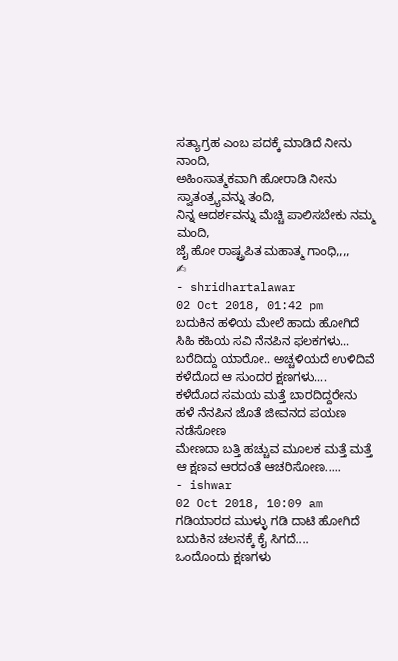ಸತ್ಯಾಗ್ರಹ ಎಂಬ ಪದಕ್ಕೆ ಮಾಡಿದೆ ನೀನು ನಾಂದಿ,
ಅಹಿಂಸಾತ್ಮಕವಾಗಿ ಹೋರಾಡಿ ನೀನು ಸ್ವಾತಂತ್ರ್ಯವನ್ನು ತಂದಿ,
ನಿನ್ನ ಆದರ್ಶವನ್ನು ಮೆಚ್ಚಿ ಪಾಲಿಸಬೇಕು ನಮ್ಮ ಮಂದಿ,
ಜೈ ಹೋ ರಾಷ್ಟ್ರಪಿತ ಮಹಾತ್ಮ ಗಾಂಧಿ,,,,
✍
- shridhartalawar
02 Oct 2018, 01:42 pm
ಬದುಕಿನ ಹಳಿಯ ಮೇಲೆ ಹಾದು ಹೋಗಿದೆ ಸಿಹಿ ಕಹಿಯ ಸವಿ ನೆನಪಿನ ಫಲಕಗಳು...
ಬರೆದಿದ್ದು ಯಾರೋ.. ಅಚ್ಚಳಿಯದೆ ಉಳಿದಿವೆ ಕಳೆದೊದ ಆ ಸುಂದರ ಕ್ಷಣಗಳು....
ಕಳೆದೊದ ಸಮಯ ಮತ್ತೆ ಬಾರದಿದ್ದರೇನು ಹಳೆ ನೆನಪಿನ ಜೊತೆ ಜೀವನದ ಪಯಣ ನಡೆಸೋಣ
ಮೇಣದಾ ಬತ್ತಿ ಹಚ್ಚುವ ಮೂಲಕ ಮತ್ತೆ ಮತ್ತೆ ಆ ಕ್ಷಣವ ಆರದಂತೆ ಆಚರಿಸೋಣ.....
- ishwar
02 Oct 2018, 10:09 am
ಗಡಿಯಾರದ ಮುಳ್ಳು ಗಡಿ ದಾಟಿ ಹೋಗಿದೆ
ಬದುಕಿನ ಚಲನಕ್ಕೆ ಕೈ ಸಿಗದೆ....
ಒಂದೊಂದು ಕ್ಷಣಗಳು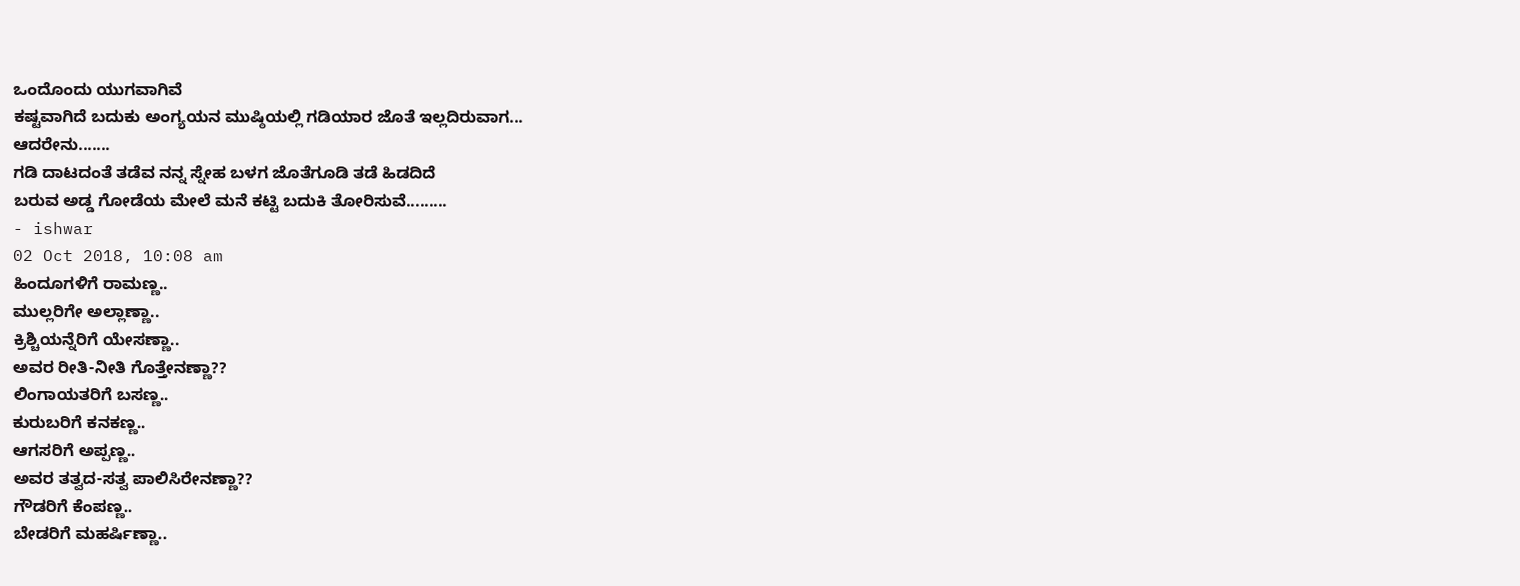ಒಂದೊಂದು ಯುಗವಾಗಿವೆ
ಕಷ್ಟವಾಗಿದೆ ಬದುಕು ಅಂಗ್ಯಯನ ಮುಷ್ಠಿಯಲ್ಲಿ ಗಡಿಯಾರ ಜೊತೆ ಇಲ್ಲದಿರುವಾಗ...
ಆದರೇನು.......
ಗಡಿ ದಾಟದಂತೆ ತಡೆವ ನನ್ನ ಸ್ನೇಹ ಬಳಗ ಜೊತೆಗೂಡಿ ತಡೆ ಹಿಡದಿದೆ
ಬರುವ ಅಡ್ಡ ಗೋಡೆಯ ಮೇಲೆ ಮನೆ ಕಟ್ಟಿ ಬದುಕಿ ತೋರಿಸುವೆ.........
- ishwar
02 Oct 2018, 10:08 am
ಹಿಂದೂಗಳಿಗೆ ರಾಮಣ್ಣ..
ಮುಲ್ಲರಿಗೇ ಅಲ್ಲಾಣ್ಣಾ..
ಕ್ರಿಶ್ಚಿಯನ್ನೆರಿಗೆ ಯೇಸಣ್ಣಾ..
ಅವರ ರೀತಿ-ನೀತಿ ಗೊತ್ತೇನಣ್ಣಾ??
ಲಿಂಗಾಯತರಿಗೆ ಬಸಣ್ಣ..
ಕುರುಬರಿಗೆ ಕನಕಣ್ಣ..
ಆಗಸರಿಗೆ ಅಪ್ಪಣ್ಣ..
ಅವರ ತತ್ವದ-ಸತ್ವ ಪಾಲಿಸಿರೇನಣ್ಣಾ??
ಗೌಡರಿಗೆ ಕೆಂಪಣ್ಣ..
ಬೇಡರಿಗೆ ಮಹರ್ಷಿಣ್ಣಾ..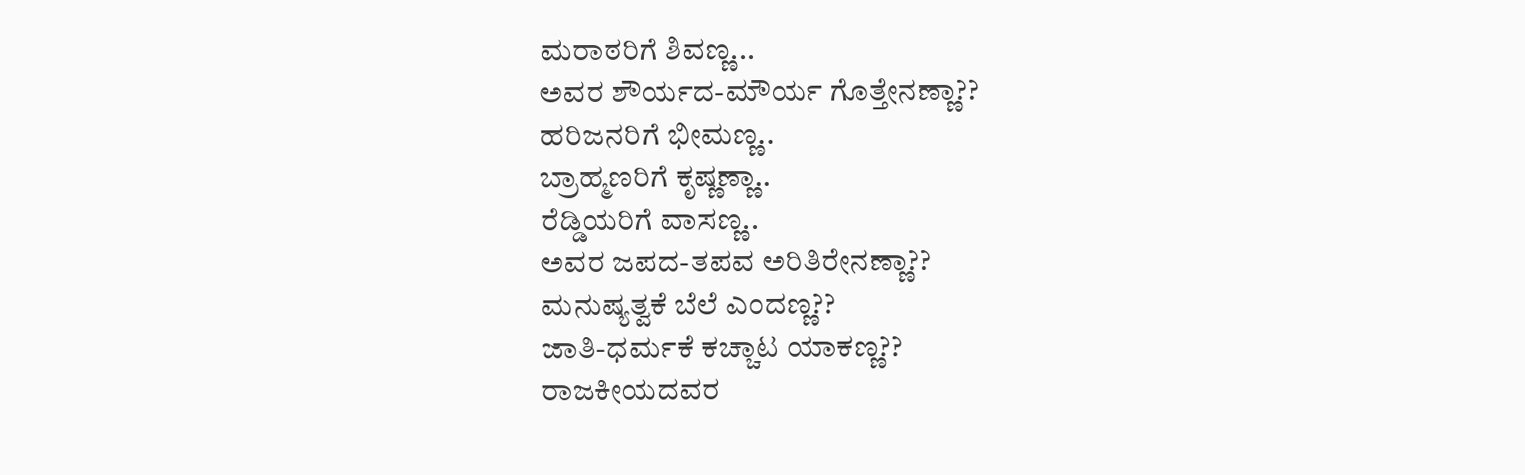ಮರಾಠರಿಗೆ ಶಿವಣ್ಣ...
ಅವರ ಶೌರ್ಯದ-ಮೌರ್ಯ ಗೊತ್ತೇನಣ್ಣಾ??
ಹರಿಜನರಿಗೆ ಭೀಮಣ್ಣ..
ಬ್ರಾಹ್ಮಣರಿಗೆ ಕೃಷ್ಣಣ್ಣಾ..
ರೆಡ್ಡಿಯರಿಗೆ ವಾಸಣ್ಣ..
ಅವರ ಜಪದ-ತಪವ ಅರಿತಿರೇನಣ್ಣಾ??
ಮನುಷ್ಯತ್ವಕೆ ಬೆಲೆ ಎಂದಣ್ಣ??
ಜಾತಿ-ಧರ್ಮಕೆ ಕಚ್ಚಾಟ ಯಾಕಣ್ಣ??
ರಾಜಕೀಯದವರ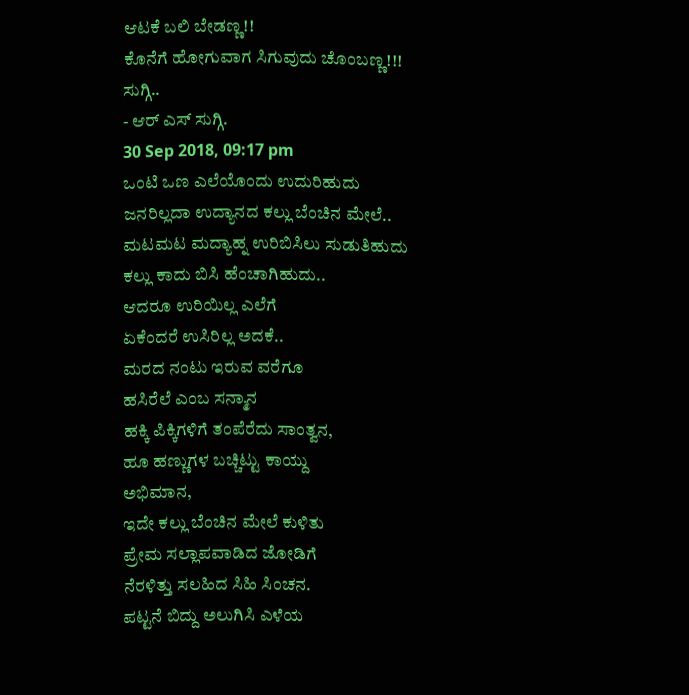ಆಟಕೆ ಬಲಿ ಬೇಡಣ್ಣ!!
ಕೊನೆಗೆ ಹೋಗುವಾಗ ಸಿಗುವುದು ಚೊಂಬಣ್ಣ!!!
ಸುಗ್ಗಿ..
- ಆರ್ ಎಸ್ ಸುಗ್ಗಿ.
30 Sep 2018, 09:17 pm
ಒಂಟಿ ಒಣ ಎಲೆಯೊಂದು ಉದುರಿಹುದು
ಜನರಿಲ್ಲದಾ ಉದ್ಯಾನದ ಕಲ್ಲು ಬೆಂಚಿನ ಮೇಲೆ..
ಮಟಮಟ ಮದ್ಯಾಹ್ನ ಉರಿಬಿಸಿಲು ಸುಡುತಿಹುದು
ಕಲ್ಲು ಕಾದು ಬಿಸಿ ಹೆಂಚಾಗಿಹುದು..
ಆದರೂ ಉರಿಯಿಲ್ಲ ಎಲೆಗೆ
ಏಕೆಂದರೆ ಉಸಿರಿಲ್ಲ ಅದಕೆ..
ಮರದ ನಂಟು ಇರುವ ವರೆಗೂ
ಹಸಿರೆಲೆ ಎಂಬ ಸನ್ಮಾನ
ಹಕ್ಕಿ ಪಿಕ್ಕಿಗಳಿಗೆ ತಂಪೆರೆದು ಸಾಂತ್ವನ,
ಹೂ ಹಣ್ಣುಗಳ ಬಚ್ಚಿಟ್ಟು ಕಾಯ್ದು
ಅಭಿಮಾನ,
ಇದೇ ಕಲ್ಲು ಬೆಂಚಿನ ಮೇಲೆ ಕುಳಿತು
ಪ್ರೇಮ ಸಲ್ಲಾಪವಾಡಿದ ಜೋಡಿಗೆ
ನೆರಳಿತ್ತು ಸಲಹಿದ ಸಿಹಿ ಸಿಂಚನ.
ಪಟ್ಟನೆ ಬಿದ್ದು ಅಲುಗಿಸಿ ಎಳೆಯ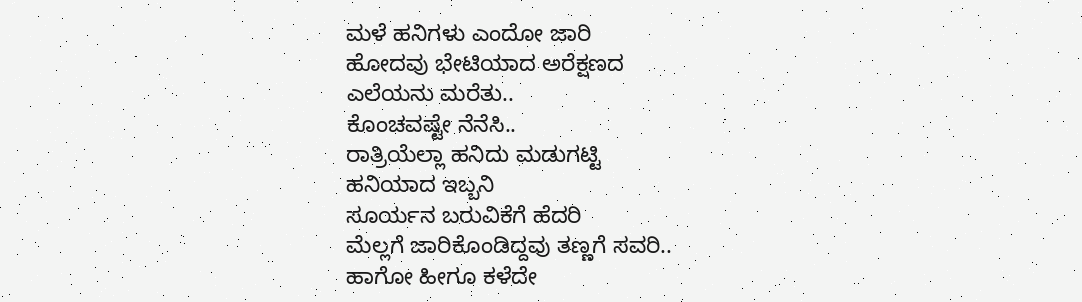ಮಳೆ ಹನಿಗಳು ಎಂದೋ ಜಾರಿ
ಹೋದವು ಭೇಟಿಯಾದ ಅರೆಕ್ಷಣದ
ಎಲೆಯನು ಮರೆತು..
ಕೊಂಚವಷ್ಟೇ ನೆನೆಸಿ..
ರಾತ್ರಿಯೆಲ್ಲಾ ಹನಿದು ಮಡುಗಟ್ಟಿ
ಹನಿಯಾದ ಇಬ್ಬನಿ
ಸೂರ್ಯನ ಬರುವಿಕೆಗೆ ಹೆದರಿ
ಮೆಲ್ಲಗೆ ಜಾರಿಕೊಂಡಿದ್ದವು ತಣ್ಣಗೆ ಸವರಿ..
ಹಾಗೋ ಹೀಗೂ ಕಳೆದೇ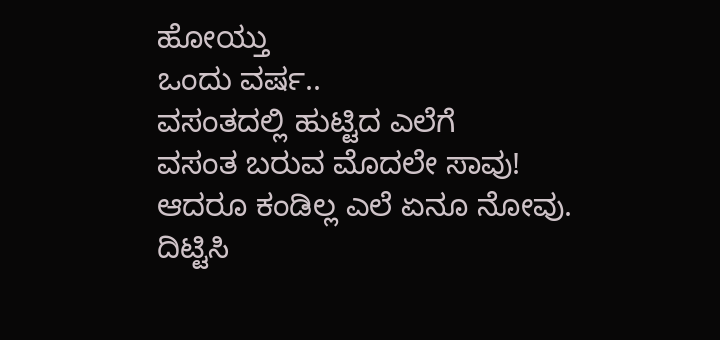ಹೋಯ್ತು
ಒಂದು ವರ್ಷ..
ವಸಂತದಲ್ಲಿ ಹುಟ್ಟಿದ ಎಲೆಗೆ
ವಸಂತ ಬರುವ ಮೊದಲೇ ಸಾವು!
ಆದರೂ ಕಂಡಿಲ್ಲ ಎಲೆ ಏನೂ ನೋವು.
ದಿಟ್ಟಿಸಿ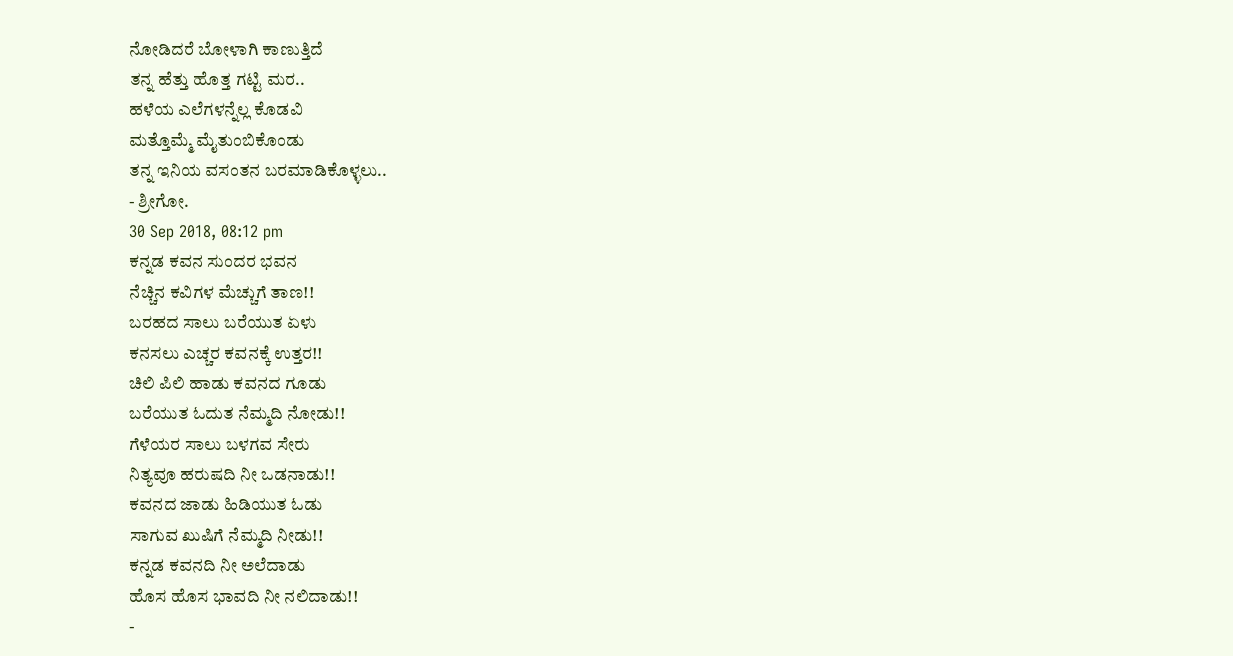ನೋಡಿದರೆ ಬೋಳಾಗಿ ಕಾಣುತ್ತಿದೆ
ತನ್ನ ಹೆತ್ತು ಹೊತ್ತ ಗಟ್ಟಿ ಮರ..
ಹಳೆಯ ಎಲೆಗಳನ್ನೆಲ್ಲ ಕೊಡವಿ
ಮತ್ತೊಮ್ಮೆ ಮೈತುಂಬಿಕೊಂಡು
ತನ್ನ ಇನಿಯ ವಸಂತನ ಬರಮಾಡಿಕೊಳ್ಳಲು..
- ಶ್ರೀಗೋ.
30 Sep 2018, 08:12 pm
ಕನ್ನಡ ಕವನ ಸುಂದರ ಭವನ
ನೆಚ್ಚಿನ ಕವಿಗಳ ಮೆಚ್ಚುಗೆ ತಾಣ!!
ಬರಹದ ಸಾಲು ಬರೆಯುತ ಏಳು
ಕನಸಲು ಎಚ್ಚರ ಕವನಕ್ಕೆ ಉತ್ತರ!!
ಚಿಲಿ ಪಿಲಿ ಹಾಡು ಕವನದ ಗೂಡು
ಬರೆಯುತ ಓದುತ ನೆಮ್ಮದಿ ನೋಡು!!
ಗೆಳೆಯರ ಸಾಲು ಬಳಗವ ಸೇರು
ನಿತ್ಯವೂ ಹರುಷದಿ ನೀ ಒಡನಾಡು!!
ಕವನದ ಜಾಡು ಹಿಡಿಯುತ ಓಡು
ಸಾಗುವ ಖುಷಿಗೆ ನೆಮ್ಮದಿ ನೀಡು!!
ಕನ್ನಡ ಕವನದಿ ನೀ ಅಲೆದಾಡು
ಹೊಸ ಹೊಸ ಭಾವದಿ ನೀ ನಲಿದಾಡು!!
-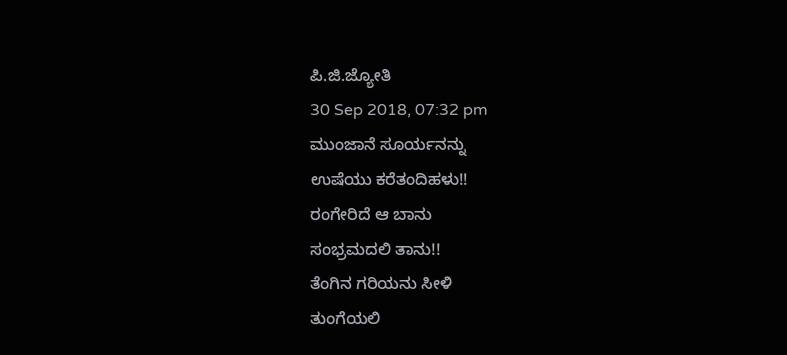ಪಿ.ಜಿ.ಜ್ಯೋತಿ
30 Sep 2018, 07:32 pm
ಮುಂಜಾನೆ ಸೂರ್ಯನನ್ನು
ಉಷೆಯು ಕರೆತಂದಿಹಳು!!
ರಂಗೇರಿದೆ ಆ ಬಾನು
ಸಂಭ್ರಮದಲಿ ತಾನು!!
ತೆಂಗಿನ ಗರಿಯನು ಸೀಳಿ
ತುಂಗೆಯಲಿ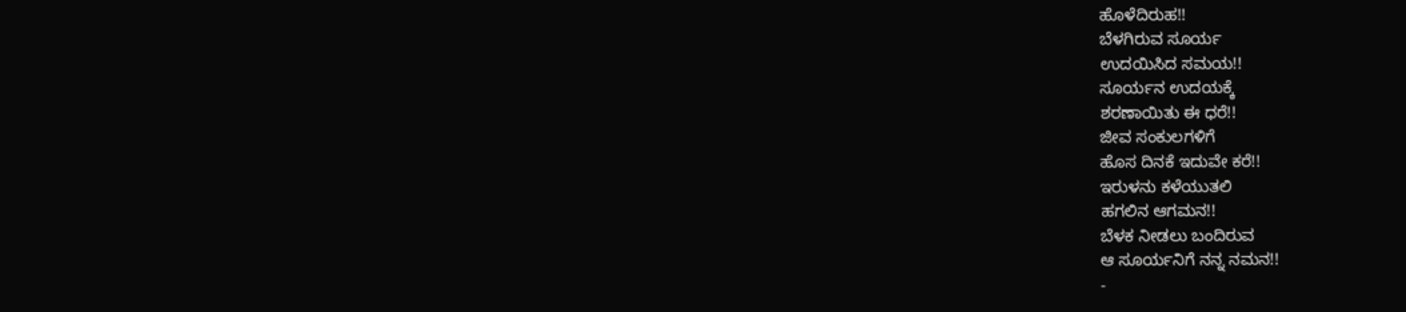ಹೊಳೆದಿರುಹ!!
ಬೆಳಗಿರುವ ಸೂರ್ಯ
ಉದಯಿಸಿದ ಸಮಯ!!
ಸೂರ್ಯನ ಉದಯಕ್ಕೆ
ಶರಣಾಯಿತು ಈ ಧರೆ!!
ಜೀವ ಸಂಕುಲಗಳಿಗೆ
ಹೊಸ ದಿನಕೆ ಇದುವೇ ಕರೆ!!
ಇರುಳನು ಕಳೆಯುತಲಿ
ಹಗಲಿನ ಆಗಮನ!!
ಬೆಳಕ ನೀಡಲು ಬಂದಿರುವ
ಆ ಸೂರ್ಯನಿಗೆ ನನ್ನ ನಮನ!!
-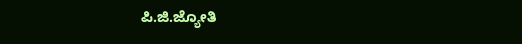ಪಿ.ಜಿ.ಜ್ಯೋತಿ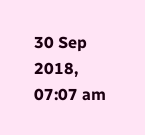30 Sep 2018, 07:07 am